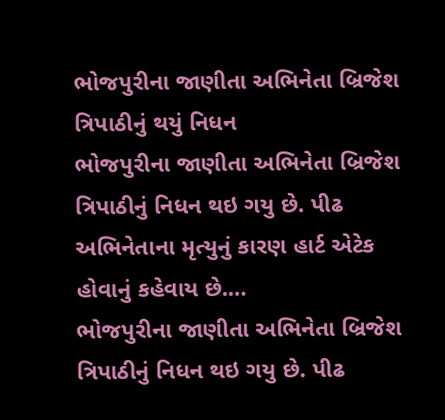ભોજપુરીના જાણીતા અભિનેતા બ્રિજેશ ત્રિપાઠીનું થયું નિધન
ભોજપુરીના જાણીતા અભિનેતા બ્રિજેશ ત્રિપાઠીનું નિધન થઇ ગયુ છે. પીઢ અભિનેતાના મૃત્યુનું કારણ હાર્ટ એટેક હોવાનું કહેવાય છે.…
ભોજપુરીના જાણીતા અભિનેતા બ્રિજેશ ત્રિપાઠીનું નિધન થઇ ગયુ છે. પીઢ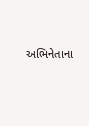અભિનેતાના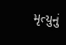મૃત્યુનું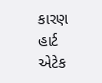કારણ હાર્ટ એટેક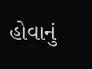હોવાનું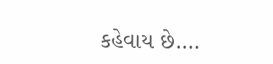કહેવાય છે.…